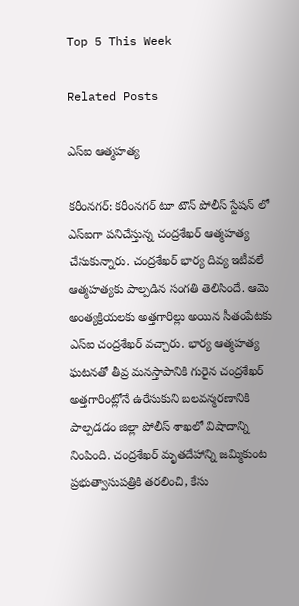Top 5 This Week

Related Posts

ఎస్ఐ ఆత్మహత్య

కరీంనగర్: కరీంనగర్ టూ టౌన్ పోలీస్ స్టేషన్ లో ఎస్ఐగా పనిచేస్తున్న చంద్రశేఖర్ ఆత్మహత్య చేసుకున్నారు. చంద్రశేఖర్ భార్య దివ్య ఇటీవలే ఆత్మహత్యకు పాల్పడిన సంగతి తెలిసిందే. ఆమె అంత్యక్రియలకు అత్తగారిల్లు అయిన సీతంపేటకు ఎస్ఐ చంద్రశేఖర్ వచ్చారు. భార్య ఆత్మహత్య ఘటనతో తీవ్ర మనస్తాపానికి గురైన చంద్రశేఖర్ అత్తగారింట్లోనే ఉరేసుకుని బలవన్మరణానికి పాల్పడడం జిల్లా పోలీస్ శాఖలో విషాదాన్ని నింపింది. చంద్రశేఖర్ మృతదేహాన్ని జమ్మికుంట ప్రభుత్వాసుపత్రికి తరలించి, కేసు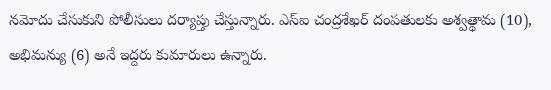నమోదు చేసుకుని పోలీసులు దర్యాప్తు చేస్తున్నారు. ఎస్ఐ చంద్రశేఖర్ దంపతులకు అశ్వత్థామ (10), అభిమన్యు (6) అనే ఇద్దరు కుమారులు ఉన్నారు.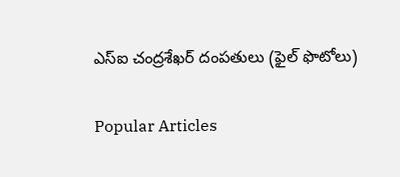ఎస్ఐ చంద్రశేఖర్ దంపతులు (ఫైల్ ఫొటోలు)

Popular Articles